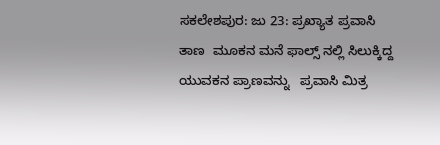ಸಕಲೇಶಪುರ: ಜು 23: ಪ್ರಖ್ಯಾತ ಪ್ರವಾಸಿ ತಾಣ  ಮೂಕನ ಮನೆ ಫಾಲ್ಸ್ ನಲ್ಲಿ ಸಿಲುಕ್ಕಿದ್ದ ಯುವಕನ ಪ್ರಾಣವನ್ನು   ಪ್ರವಾಸಿ ಮಿತ್ರ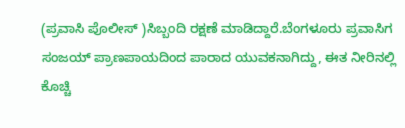(ಪ್ರವಾಸಿ ಪೊಲೀಸ್ )ಸಿಬ್ಬಂದಿ ರಕ್ಷಣೆ ಮಾಡಿದ್ದಾರೆ.ಬೆಂಗಳೂರು ಪ್ರವಾಸಿಗ ಸಂಜಯ್ ಪ್ರಾಣಪಾಯದಿಂದ ಪಾರಾದ ಯುವಕನಾಗಿದ್ದು, ಈತ ನೀರಿನಲ್ಲಿ ಕೊಚ್ಚಿ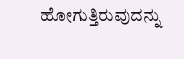ಹೋಗುತ್ತಿರುವುದನ್ನು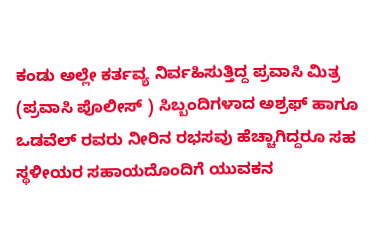ಕಂಡು ಅಲ್ಲೇ ಕರ್ತವ್ಯ ನಿರ್ವಹಿಸುತ್ತಿದ್ದ ಪ್ರವಾಸಿ ಮಿತ್ರ (ಪ್ರವಾಸಿ ಪೊಲೀಸ್ ) ಸಿಬ್ಬಂದಿಗಳಾದ ಅಶ್ರಫ್ ಹಾಗೂ ಒಡವೆಲ್ ರವರು ನೀರಿನ ರಭಸವು ಹೆಚ್ಚಾಗಿದ್ದರೂ ಸಹ ಸ್ಥಳೀಯರ ಸಹಾಯದೊಂದಿಗೆ ಯುವಕನ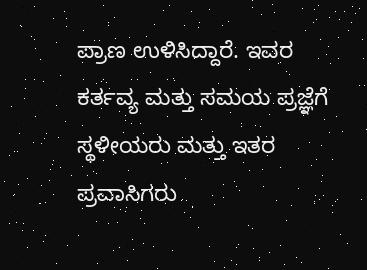ಪ್ರಾಣ ಉಳಿಸಿದ್ದಾರೆ. ಇವರ ಕರ್ತವ್ಯ ಮತ್ತು ಸಮಯ ಪ್ರಜ್ಞೆಗೆ ಸ್ಥಳೀಯರು ಮತ್ತು ಇತರ ಪ್ರವಾಸಿಗರು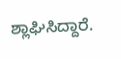ಶ್ಲಾಘಿಸಿದ್ದಾರೆ.